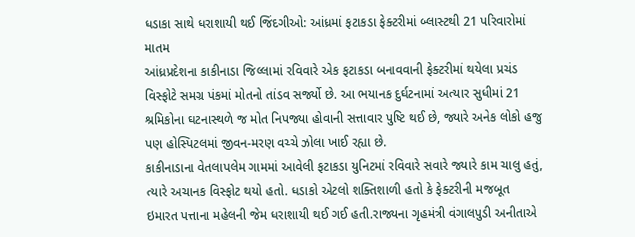ધડાકા સાથે ધરાશાયી થઈ જિંદગીઓ: આંધ્રમાં ફટાકડા ફેક્ટરીમાં બ્લાસ્ટથી 21 પરિવારોમાં માતમ
આંધ્રપ્રદેશના કાકીનાડા જિલ્લામાં રવિવારે એક ફટાકડા બનાવવાની ફેક્ટરીમાં થયેલા પ્રચંડ વિસ્ફોટે સમગ્ર પંકમાં મોતનો તાંડવ સર્જ્યો છે. આ ભયાનક દુર્ઘટનામાં અત્યાર સુધીમાં 21 શ્રમિકોના ઘટનાસ્થળે જ મોત નિપજ્યા હોવાની સત્તાવાર પુષ્ટિ થઈ છે, જ્યારે અનેક લોકો હજુ પણ હોસ્પિટલમાં જીવન-મરણ વચ્ચે ઝોલા ખાઈ રહ્યા છે.
કાકીનાડાના વેતલાપલેમ ગામમાં આવેલી ફટાકડા યુનિટમાં રવિવારે સવારે જ્યારે કામ ચાલુ હતું, ત્યારે અચાનક વિસ્ફોટ થયો હતો. ધડાકો એટલો શક્તિશાળી હતો કે ફેક્ટરીની મજબૂત ઇમારત પત્તાના મહેલની જેમ ધરાશાયી થઈ ગઈ હતી.રાજ્યના ગૃહમંત્રી વંગાલપુડી અનીતાએ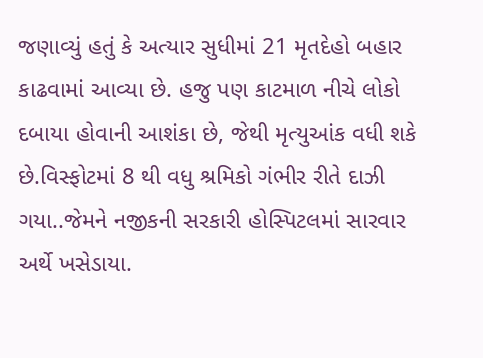જણાવ્યું હતું કે અત્યાર સુધીમાં 21 મૃતદેહો બહાર કાઢવામાં આવ્યા છે. હજુ પણ કાટમાળ નીચે લોકો દબાયા હોવાની આશંકા છે, જેથી મૃત્યુઆંક વધી શકે છે.વિસ્ફોટમાં 8 થી વધુ શ્રમિકો ગંભીર રીતે દાઝી ગયા..જેમને નજીકની સરકારી હોસ્પિટલમાં સારવાર અર્થે ખસેડાયા.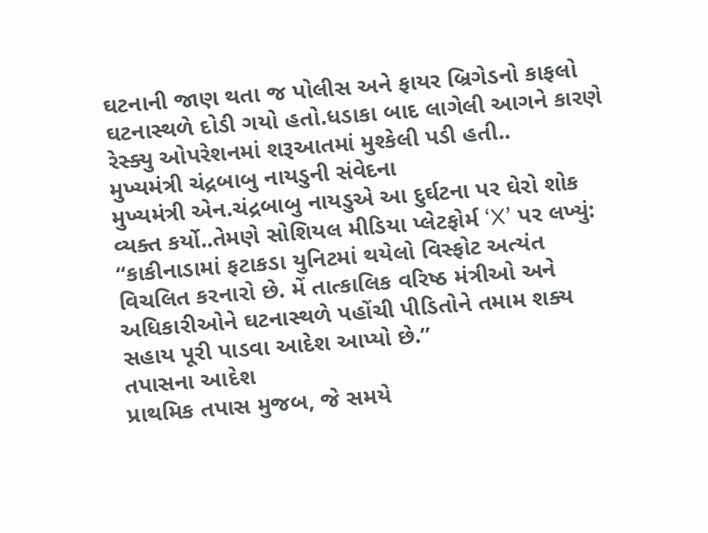ઘટનાની જાણ થતા જ પોલીસ અને ફાયર બ્રિગેડનો કાફલો ઘટનાસ્થળે દોડી ગયો હતો.ધડાકા બાદ લાગેલી આગને કારણે રેસ્ક્યુ ઓપરેશનમાં શરૂઆતમાં મુશ્કેલી પડી હતી..
મુખ્યમંત્રી ચંદ્રબાબુ નાયડુની સંવેદના
મુખ્યમંત્રી એન.ચંદ્રબાબુ નાયડુએ આ દુર્ઘટના પર ઘેરો શોક વ્યક્ત કર્યો..તેમણે સોશિયલ મીડિયા પ્લેટફોર્મ ‘X’ પર લખ્યું:
“કાકીનાડામાં ફટાકડા યુનિટમાં થયેલો વિસ્ફોટ અત્યંત વિચલિત કરનારો છે. મેં તાત્કાલિક વરિષ્ઠ મંત્રીઓ અને અધિકારીઓને ઘટનાસ્થળે પહોંચી પીડિતોને તમામ શક્ય સહાય પૂરી પાડવા આદેશ આપ્યો છે.”
તપાસના આદેશ
પ્રાથમિક તપાસ મુજબ, જે સમયે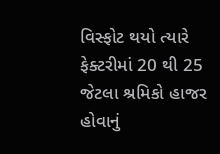વિસ્ફોટ થયો ત્યારે ફેક્ટરીમાં 20 થી 25 જેટલા શ્રમિકો હાજર હોવાનું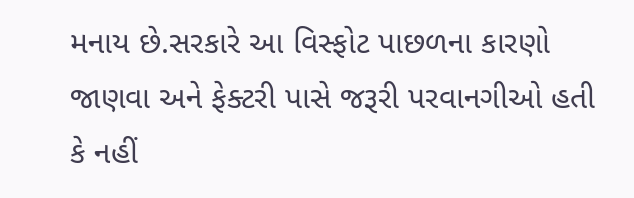મનાય છે.સરકારે આ વિસ્ફોટ પાછળના કારણો જાણવા અને ફેક્ટરી પાસે જરૂરી પરવાનગીઓ હતી કે નહીં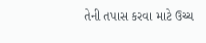તેની તપાસ કરવા માટે ઉચ્ચ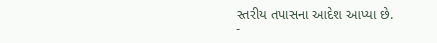સ્તરીય તપાસના આદેશ આપ્યા છે.
-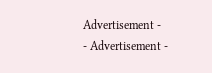Advertisement -
- Advertisement -